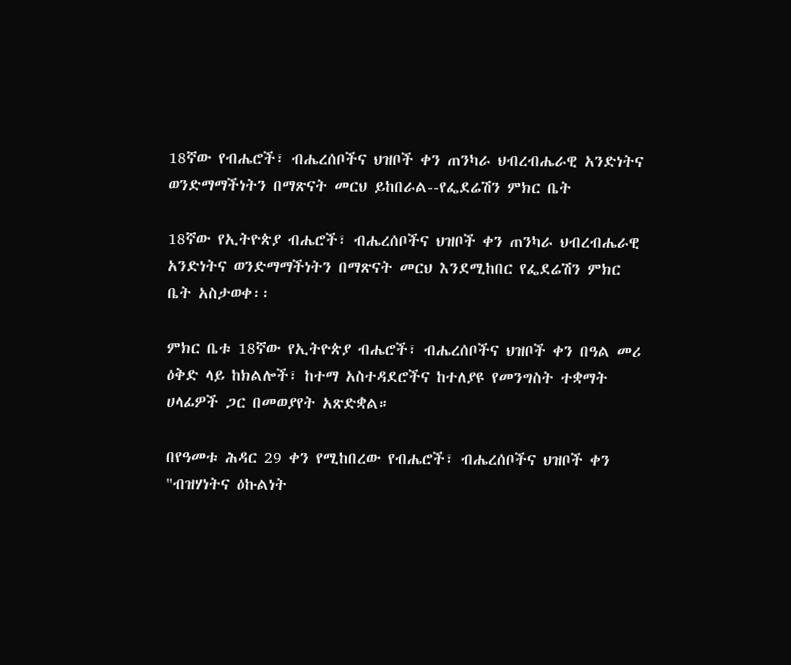18ኛው የብሔሮች፣ ብሔረሰቦችና ህዝቦች ቀን ጠንካራ ህብረብሔራዊ አንድነትና ወንድማማችነትን በማጽናት መርህ ይከበራል--የፌደሬሽን ምክር ቤት

18ኛው የኢትዮጵያ ብሔሮች፣ ብሔረሰቦችና ህዝቦች ቀን ጠንካራ ህብረብሔራዊ አንድነትና ወንድማማችነትን በማጽናት መርህ እንደሚከበር የፌደሬሽን ምክር ቤት አስታወቀ፡፡

ምክር ቤቱ 18ኛው የኢትዮጵያ ብሔሮች፣ ብሔረሰቦችና ህዝቦች ቀን በዓል መሪ ዕቅድ ላይ ከክልሎች፣ ከተማ አስተዳደሮችና ከተለያዩ የመንግስት ተቋማት ሀላፊዎች ጋር በመወያየት አጽድቋል።

በየዓመቱ ሕዳር 29 ቀን የሚከበረው የብሔሮች፣ ብሔረሰቦችና ህዝቦች ቀን "ብዝሃነትና ዕኩልነት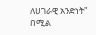ለሀገራዊ አንድነት" በሚል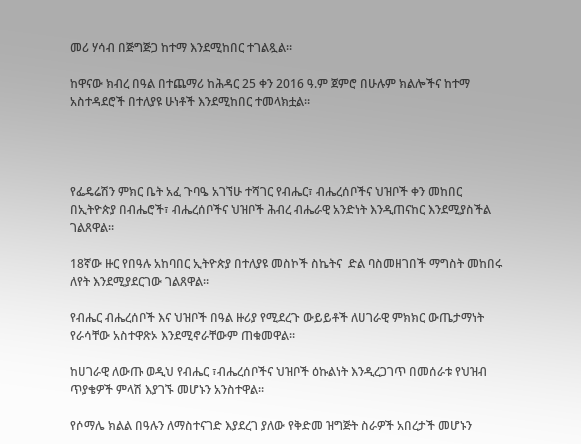መሪ ሃሳብ በጅግጅጋ ከተማ እንደሚከበር ተገልጿል።

ከዋናው ክብረ በዓል በተጨማሪ ከሕዳር 25 ቀን 2016 ዓ.ም ጀምሮ በሁሉም ክልሎችና ከተማ አስተዳደሮች በተለያዩ ሁነቶች እንደሚከበር ተመላክቷል።




የፌዴሬሽን ምክር ቤት አፈ ጉባዔ አገኘሁ ተሻገር የብሔር፣ ብሔረሰቦችና ህዝቦች ቀን መከበር በኢትዮጵያ በብሔሮች፣ ብሔረሰቦችና ህዝቦች ሕብረ ብሔራዊ አንድነት እንዲጠናከር እንደሚያስችል ገልጸዋል።

18ኛው ዙር የበዓሉ አከባበር ኢትዮጵያ በተለያዩ መስኮች ስኬትና  ድል ባስመዘገበች ማግስት መከበሩ ለየት እንደሚያደርገው ገልጸዋል።

የብሔር ብሔረሰቦች እና ህዝቦች በዓል ዙሪያ የሚደረጉ ውይይቶች ለሀገራዊ ምክክር ውጤታማነት የራሳቸው አስተዋጽኦ እንደሚኖራቸውም ጠቁመዋል።

ከሀገራዊ ለውጡ ወዲህ የብሔር ፣ብሔረሰቦችና ህዝቦች ዕኩልነት እንዲረጋገጥ በመሰራቱ የህዝብ ጥያቄዎች ምላሽ እያገኙ መሆኑን አንስተዋል።

የሶማሌ ክልል በዓሉን ለማስተናገድ እያደረገ ያለው የቅድመ ዝግጅት ስራዎች አበረታች መሆኑን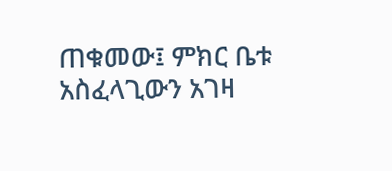ጠቁመው፤ ምክር ቤቱ አስፈላጊውን አገዛ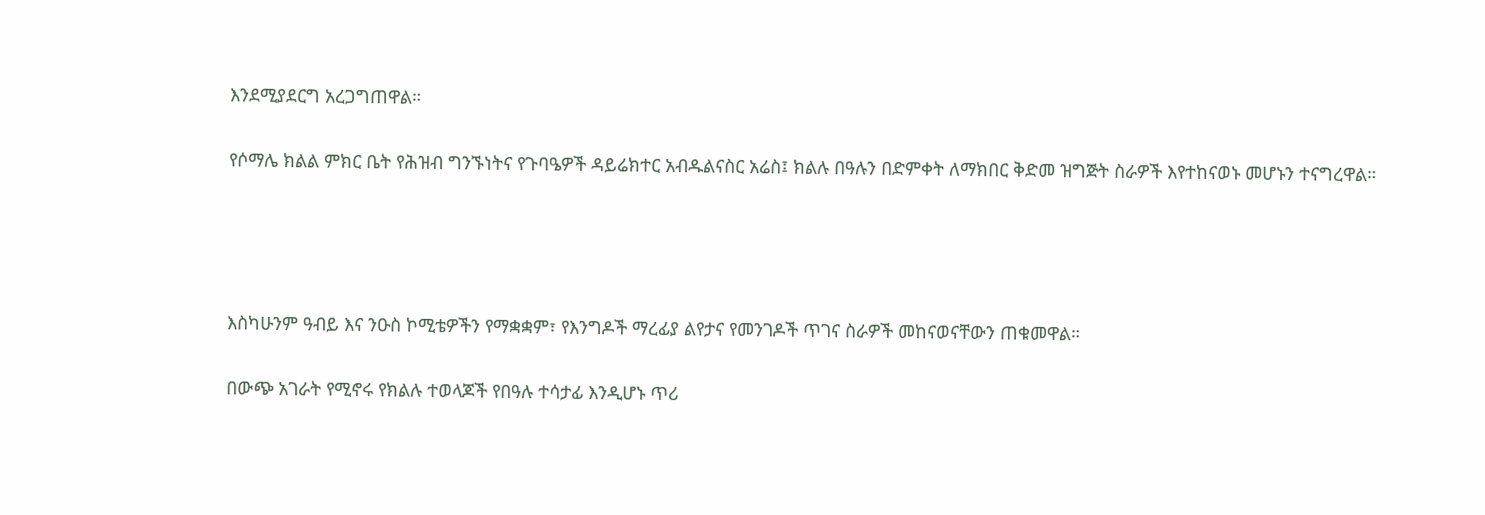እንደሚያደርግ አረጋግጠዋል።

የሶማሌ ክልል ምክር ቤት የሕዝብ ግንኙነትና የጉባዔዎች ዳይሬክተር አብዱልናስር አሬስ፤ ክልሉ በዓሉን በድምቀት ለማክበር ቅድመ ዝግጅት ስራዎች እየተከናወኑ መሆኑን ተናግረዋል።




እስካሁንም ዓብይ እና ንዑስ ኮሚቴዎችን የማቋቋም፣ የእንግዶች ማረፊያ ልየታና የመንገዶች ጥገና ስራዎች መከናወናቸውን ጠቁመዋል።

በውጭ አገራት የሚኖሩ የክልሉ ተወላጆች የበዓሉ ተሳታፊ እንዲሆኑ ጥሪ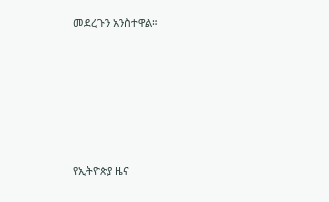መደረጉን አንስተዋል።








የኢትዮጵያ ዜና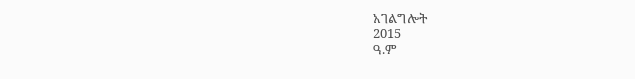አገልግሎት
2015
ዓ.ም